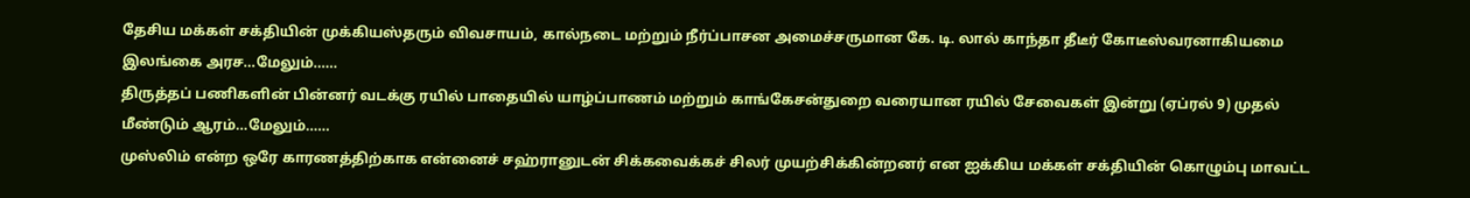தேசிய மக்கள் சக்தியின் முக்கியஸ்தரும் விவசாயம், கால்நடை மற்றும் நீர்ப்பாசன அமைச்சருமான கே. டி. லால் காந்தா தீடீர் கோடீஸ்வரனாகியமை இலங்கை அரச...மேலும்......
திருத்தப் பணிகளின் பின்னர் வடக்கு ரயில் பாதையில் யாழ்ப்பாணம் மற்றும் காங்கேசன்துறை வரையான ரயில் சேவைகள் இன்று (ஏப்ரல் 9) முதல் மீண்டும் ஆரம்...மேலும்......
முஸ்லிம் என்ற ஒரே காரணத்திற்காக என்னைச் சஹ்ரானுடன் சிக்கவைக்கச் சிலர் முயற்சிக்கின்றனர் என ஐக்கிய மக்கள் சக்தியின் கொழும்பு மாவட்ட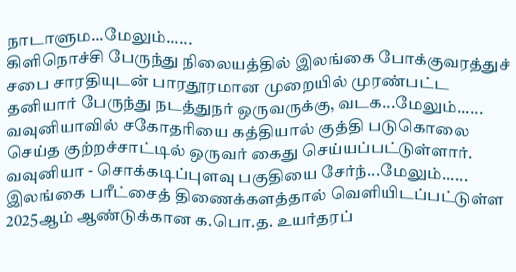நாடாளும...மேலும்......
கிளிநொச்சி பேருந்து நிலையத்தில் இலங்கை போக்குவரத்துச் சபை சாரதியுடன் பாரதூரமான முறையில் முரண்பட்ட தனியார் பேருந்து நடத்துநர் ஒருவருக்கு, வடக...மேலும்......
வவுனியாவில் சகோதரியை கத்தியால் குத்தி படுகொலை செய்த குற்றச்சாட்டில் ஒருவர் கைது செய்யப்பட்டுள்ளார். வவுனியா - சொக்கடிப்புளவு பகுதியை சேர்ந்...மேலும்......
இலங்கை பரீட்சைத் திணைக்களத்தால் வெளியிடப்பட்டுள்ள 2025ஆம் ஆண்டுக்கான க.பொ.த. உயர்தரப்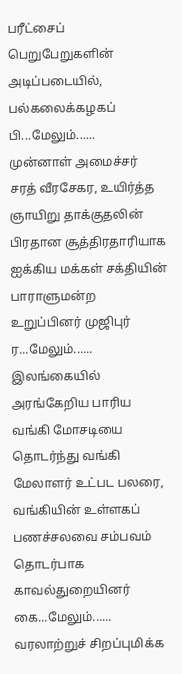பரீட்சைப் பெறுபேறுகளின் அடிப்படையில், பல்கலைக்கழகப் பி...மேலும்......
முன்னாள் அமைச்சர் சரத் வீரசேகர, உயிர்த்த ஞாயிறு தாக்குதலின் பிரதான சூத்திரதாரியாக ஐக்கிய மக்கள் சக்தியின் பாராளுமன்ற உறுப்பினர் முஜிபுர் ர...மேலும்......
இலங்கையில் அரங்கேறிய பாரிய வங்கி மோசடியை தொடர்ந்து வங்கி மேலாளர் உட்பட பலரை, வங்கியின் உள்ளகப் பணச்சலவை சம்பவம் தொடர்பாக காவல்துறையினர் கை...மேலும்......
வரலாற்றுச் சிறப்புமிக்க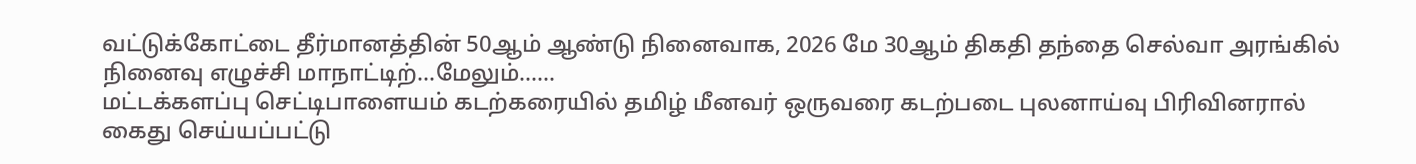வட்டுக்கோட்டை தீர்மானத்தின் 50ஆம் ஆண்டு நினைவாக, 2026 மே 30ஆம் திகதி தந்தை செல்வா அரங்கில் நினைவு எழுச்சி மாநாட்டிற்...மேலும்......
மட்டக்களப்பு செட்டிபாளையம் கடற்கரையில் தமிழ் மீனவர் ஒருவரை கடற்படை புலனாய்வு பிரிவினரால் கைது செய்யப்பட்டு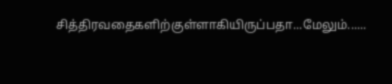சித்திரவதைகளிற்குள்ளாகியிருப்பதா...மேலும்......